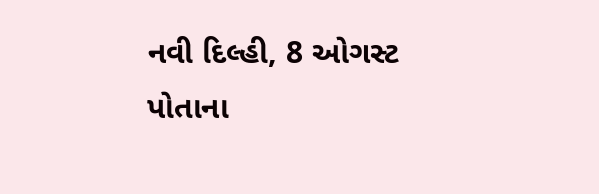નવી દિલ્હી, 8 ઓગસ્ટ
પોતાના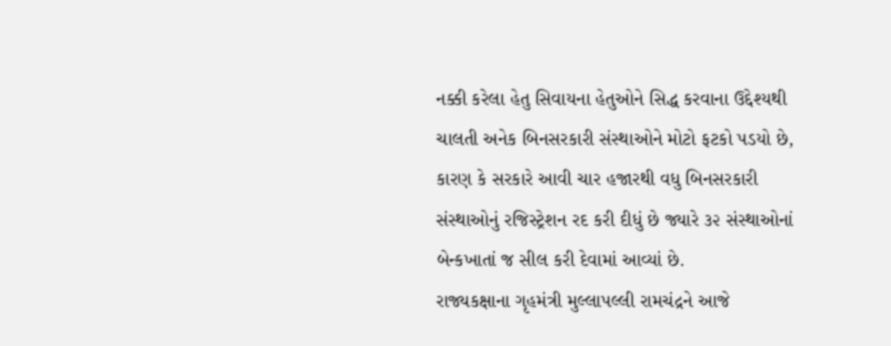નક્કી કરેલા હેતુ સિવાયના હેતુઓને સિદ્ધ કરવાના ઉદ્દેશ્યથી ચાલતી અનેક બિનસરકારી સંસ્થાઓને મોટો ફટકો પડયો છે, કારણ કે સરકારે આવી ચાર હજારથી વધુ બિનસરકારી સંસ્થાઓનું રજિસ્ટ્રેશન રદ કરી દીધું છે જ્યારે ૩૨ સંસ્થાઓનાં બેન્કખાતાં જ સીલ કરી દેવામાં આવ્યાં છે.
રાજ્યકક્ષાના ગૃહમંત્રી મુલ્લાપલ્લી રામચંદ્રને આજે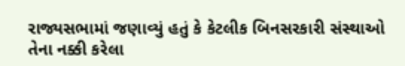રાજ્યસભામાં જણાવ્યું હતું કે કેટલીક બિનસરકારી સંસ્થાઓ તેના નક્કી કરેલા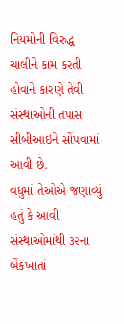નિયમોની વિરુદ્ધ ચાલીને કામ કરતી હોવાને કારણે તેવી સંસ્થાઓની તપાસ સીબીઆઇને સોંપવામાં આવી છે.
વધુમાં તેઓએ જણાવ્યું હતું કે આવી સંસ્થાઓમાંથી ૩૨ના બેંકખાતાં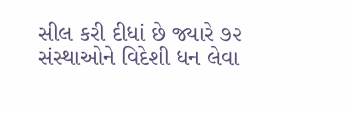સીલ કરી દીધાં છે જ્યારે ૭૨ સંસ્થાઓને વિદેશી ધન લેવા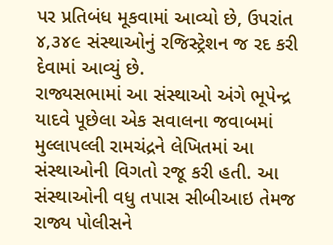પર પ્રતિબંધ મૂકવામાં આવ્યો છે, ઉપરાંત ૪,૩૪૯ સંસ્થાઓનું રજિસ્ટ્રેશન જ રદ કરી દેવામાં આવ્યું છે.
રાજ્યસભામાં આ સંસ્થાઓ અંગે ભૂપેન્દ્ર યાદવે પૂછેલા એક સવાલના જવાબમાં મુલ્લાપલ્લી રામચંદ્રને લેખિતમાં આ સંસ્થાઓની વિગતો રજૂ કરી હતી. આ સંસ્થાઓની વધુ તપાસ સીબીઆઇ તેમજ રાજ્ય પોલીસને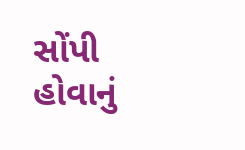સોંપી હોવાનું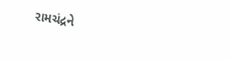રામચંદ્રને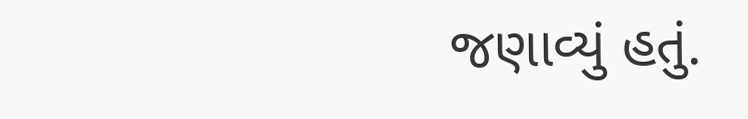જણાવ્યું હતું.